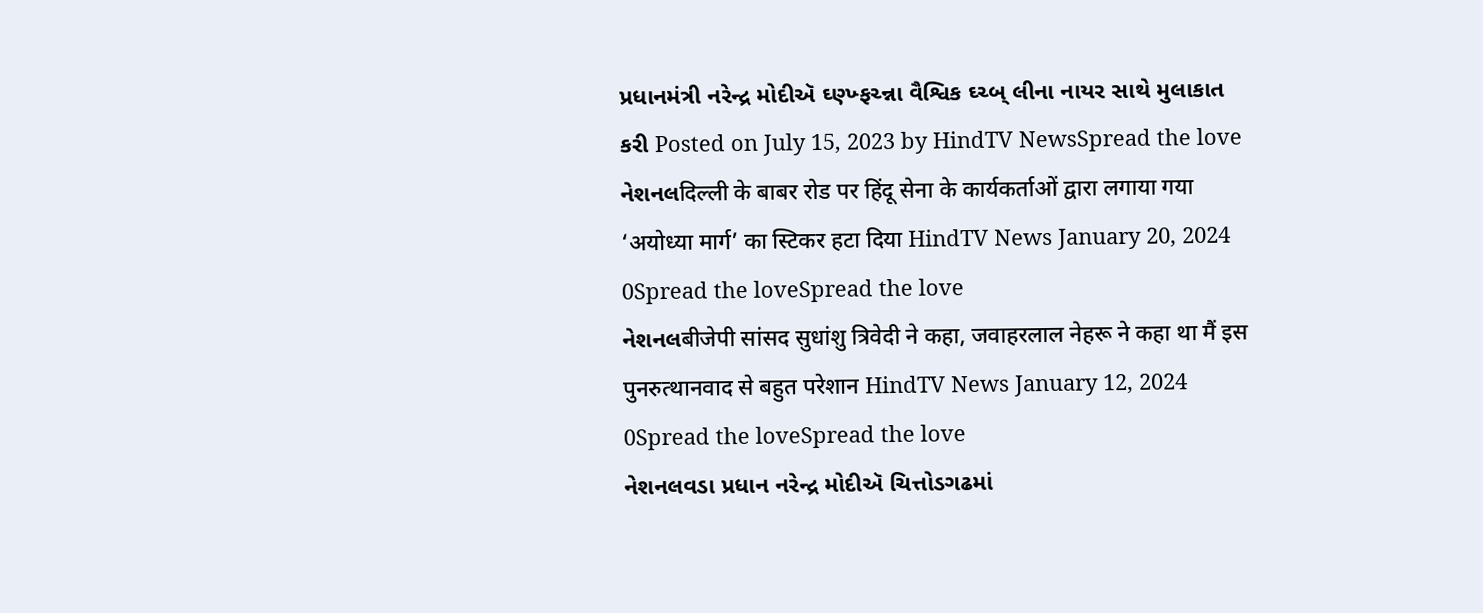પ્રધાનમંત્રી નરેન્દ્ર મોદીઍ ઘ્ણ્ખ્ફચ્ન્ના વૈશ્વિક ઘ્ચ્બ્ લીના નાયર સાથે મુલાકાત કરી Posted on July 15, 2023 by HindTV NewsSpread the love
નેશનલदिल्ली के बाबर रोड पर हिंदू सेना के कार्यकर्ताओं द्वारा लगाया गया ‘अयोध्या मार्ग’ का स्टिकर हटा दिया HindTV News January 20, 2024 0Spread the loveSpread the love
નેશનલबीजेपी सांसद सुधांशु त्रिवेदी ने कहा, जवाहरलाल नेहरू ने कहा था मैं इस पुनरुत्थानवाद से बहुत परेशान HindTV News January 12, 2024 0Spread the loveSpread the love
નેશનલવડા પ્રધાન નરેન્દ્ર મોદીઍ ચિત્તોડગઢમાં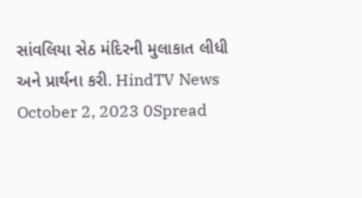સાંવલિયા સેઠ મંદિરની મુલાકાત લીધી અને પ્રાર્થના કરી. HindTV News October 2, 2023 0Spread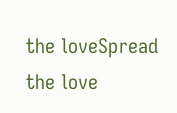the loveSpread the love